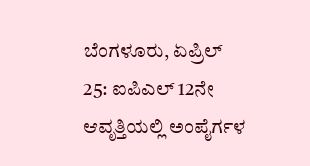ಬೆಂಗಳೂರು, ಏಪ್ರಿಲ್ 25: ಐಪಿಎಲ್ 12ನೇ ಆವೃತ್ತಿಯಲ್ಲಿ ಅಂಪೈರ್ಗಳ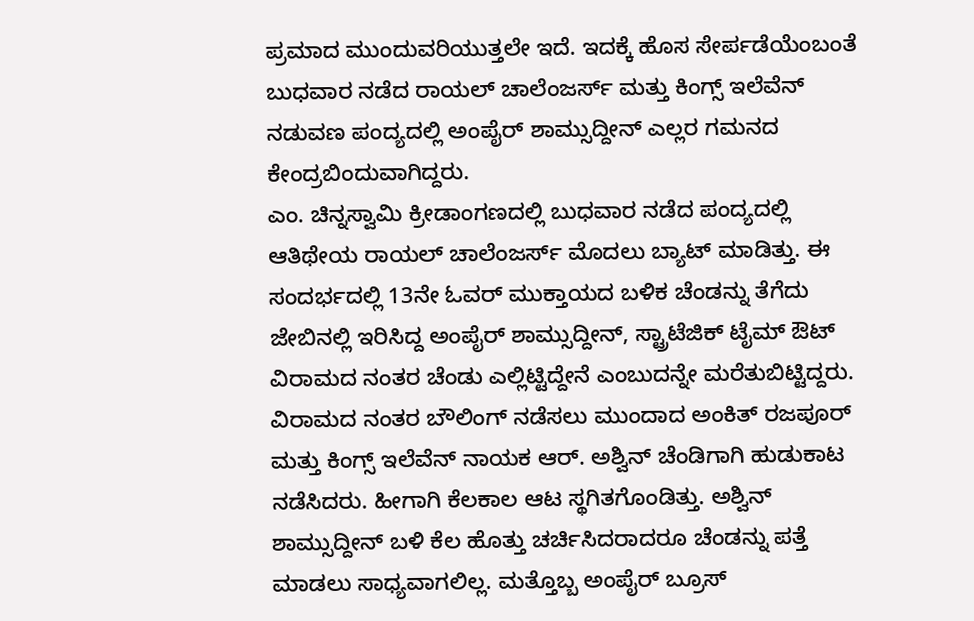ಪ್ರಮಾದ ಮುಂದುವರಿಯುತ್ತಲೇ ಇದೆ. ಇದಕ್ಕೆ ಹೊಸ ಸೇರ್ಪಡೆಯೆಂಬಂತೆ ಬುಧವಾರ ನಡೆದ ರಾಯಲ್ ಚಾಲೆಂಜರ್ಸ್ ಮತ್ತು ಕಿಂಗ್ಸ್ ಇಲೆವೆನ್ ನಡುವಣ ಪಂದ್ಯದಲ್ಲಿ ಅಂಪೈರ್ ಶಾಮ್ಸುದ್ದೀನ್ ಎಲ್ಲರ ಗಮನದ ಕೇಂದ್ರಬಿಂದುವಾಗಿದ್ದರು.
ಎಂ. ಚಿನ್ನಸ್ವಾಮಿ ಕ್ರೀಡಾಂಗಣದಲ್ಲಿ ಬುಧವಾರ ನಡೆದ ಪಂದ್ಯದಲ್ಲಿ ಆತಿಥೇಯ ರಾಯಲ್ ಚಾಲೆಂಜರ್ಸ್ ಮೊದಲು ಬ್ಯಾಟ್ ಮಾಡಿತ್ತು. ಈ ಸಂದರ್ಭದಲ್ಲಿ 13ನೇ ಓವರ್ ಮುಕ್ತಾಯದ ಬಳಿಕ ಚೆಂಡನ್ನು ತೆಗೆದು ಜೇಬಿನಲ್ಲಿ ಇರಿಸಿದ್ದ ಅಂಪೈರ್ ಶಾಮ್ಸುದ್ದೀನ್, ಸ್ಟ್ರಾಟೆಜಿಕ್ ಟೈಮ್ ಔಟ್ ವಿರಾಮದ ನಂತರ ಚೆಂಡು ಎಲ್ಲಿಟ್ಟಿದ್ದೇನೆ ಎಂಬುದನ್ನೇ ಮರೆತುಬಿಟ್ಟಿದ್ದರು.
ವಿರಾಮದ ನಂತರ ಬೌಲಿಂಗ್ ನಡೆಸಲು ಮುಂದಾದ ಅಂಕಿತ್ ರಜಪೂರ್ ಮತ್ತು ಕಿಂಗ್ಸ್ ಇಲೆವೆನ್ ನಾಯಕ ಆರ್. ಅಶ್ವಿನ್ ಚೆಂಡಿಗಾಗಿ ಹುಡುಕಾಟ ನಡೆಸಿದರು. ಹೀಗಾಗಿ ಕೆಲಕಾಲ ಆಟ ಸ್ಥಗಿತಗೊಂಡಿತ್ತು. ಅಶ್ವಿನ್ ಶಾಮ್ಸುದ್ದೀನ್ ಬಳಿ ಕೆಲ ಹೊತ್ತು ಚರ್ಚಿಸಿದರಾದರೂ ಚೆಂಡನ್ನು ಪತ್ತೆ ಮಾಡಲು ಸಾಧ್ಯವಾಗಲಿಲ್ಲ. ಮತ್ತೊಬ್ಬ ಅಂಪೈರ್ ಬ್ರೂಸ್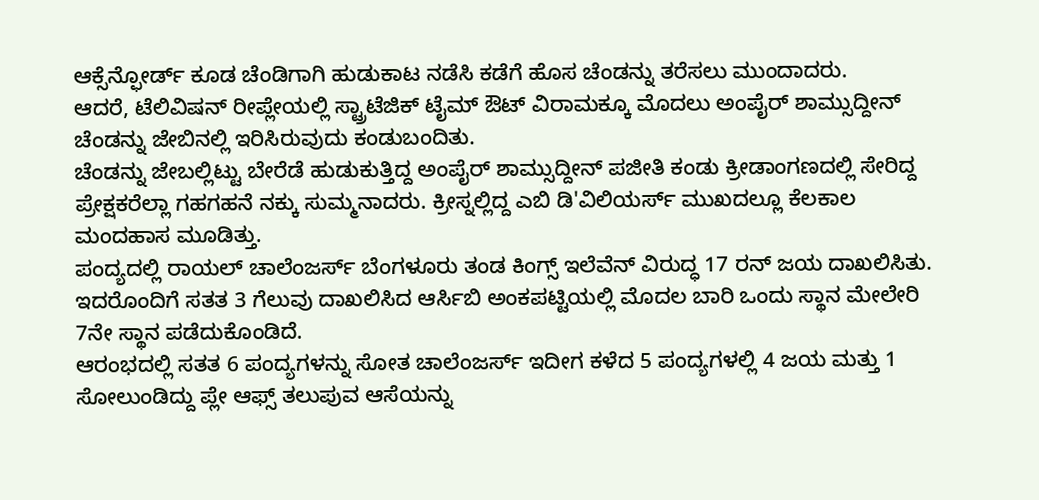ಆಕ್ಸೆನ್ಫೋರ್ಡ್ ಕೂಡ ಚೆಂಡಿಗಾಗಿ ಹುಡುಕಾಟ ನಡೆಸಿ ಕಡೆಗೆ ಹೊಸ ಚೆಂಡನ್ನು ತರೆಸಲು ಮುಂದಾದರು.
ಆದರೆ, ಟೆಲಿವಿಷನ್ ರೀಪ್ಲೇಯಲ್ಲಿ ಸ್ಟ್ರಾಟೆಜಿಕ್ ಟೈಮ್ ಔಟ್ ವಿರಾಮಕ್ಕೂ ಮೊದಲು ಅಂಪೈರ್ ಶಾಮ್ಸುದ್ದೀನ್ ಚೆಂಡನ್ನು ಜೇಬಿನಲ್ಲಿ ಇರಿಸಿರುವುದು ಕಂಡುಬಂದಿತು.
ಚೆಂಡನ್ನು ಜೇಬಲ್ಲಿಟ್ಟು ಬೇರೆಡೆ ಹುಡುಕುತ್ತಿದ್ದ ಅಂಪೈರ್ ಶಾಮ್ಸುದ್ದೀನ್ ಪಜೀತಿ ಕಂಡು ಕ್ರೀಡಾಂಗಣದಲ್ಲಿ ಸೇರಿದ್ದ ಪ್ರೇಕ್ಷಕರೆಲ್ಲಾ ಗಹಗಹನೆ ನಕ್ಕು ಸುಮ್ಮನಾದರು. ಕ್ರೀಸ್ನಲ್ಲಿದ್ದ ಎಬಿ ಡಿ'ವಿಲಿಯರ್ಸ್ ಮುಖದಲ್ಲೂ ಕೆಲಕಾಲ ಮಂದಹಾಸ ಮೂಡಿತ್ತು.
ಪಂದ್ಯದಲ್ಲಿ ರಾಯಲ್ ಚಾಲೆಂಜರ್ಸ್ ಬೆಂಗಳೂರು ತಂಡ ಕಿಂಗ್ಸ್ ಇಲೆವೆನ್ ವಿರುದ್ಧ 17 ರನ್ ಜಯ ದಾಖಲಿಸಿತು. ಇದರೊಂದಿಗೆ ಸತತ 3 ಗೆಲುವು ದಾಖಲಿಸಿದ ಆರ್ಸಿಬಿ ಅಂಕಪಟ್ಟಿಯಲ್ಲಿ ಮೊದಲ ಬಾರಿ ಒಂದು ಸ್ಥಾನ ಮೇಲೇರಿ 7ನೇ ಸ್ಥಾನ ಪಡೆದುಕೊಂಡಿದೆ.
ಆರಂಭದಲ್ಲಿ ಸತತ 6 ಪಂದ್ಯಗಳನ್ನು ಸೋತ ಚಾಲೆಂಜರ್ಸ್ ಇದೀಗ ಕಳೆದ 5 ಪಂದ್ಯಗಳಲ್ಲಿ 4 ಜಯ ಮತ್ತು 1 ಸೋಲುಂಡಿದ್ದು ಪ್ಲೇ ಆಫ್ಸ್ ತಲುಪುವ ಆಸೆಯನ್ನು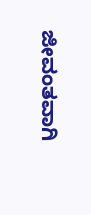ಜೀವಂತವಾಗಿ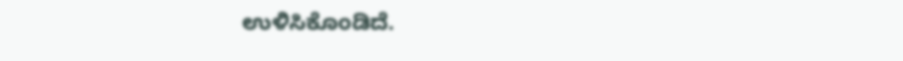ಉಳಿಸಿಕೊಂಡಿದೆ.